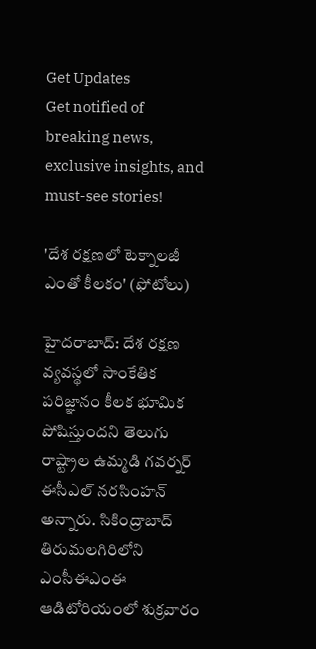Get Updates
Get notified of breaking news, exclusive insights, and must-see stories!

'దేశ రక్షణలో టెక్నాలజీ ఎంతో కీలకం' (ఫోటోలు)

హైదరాబాద్: దేశ రక్షణ వ్యవస్థలో సాంకేతిక పరిజ్ఞానం కీలక భూమిక పోషిస్తుందని తెలుగు రాష్ట్రాల ఉమ్మడి గవర్నర్ ఈసీఎల్ నరసింహన్ అన్నారు. సికింద్రాబాద్‌ తిరుమలగిరిలోని ఎంసీఈఎంఈ ఆడిటోరియంలో శుక్రవారం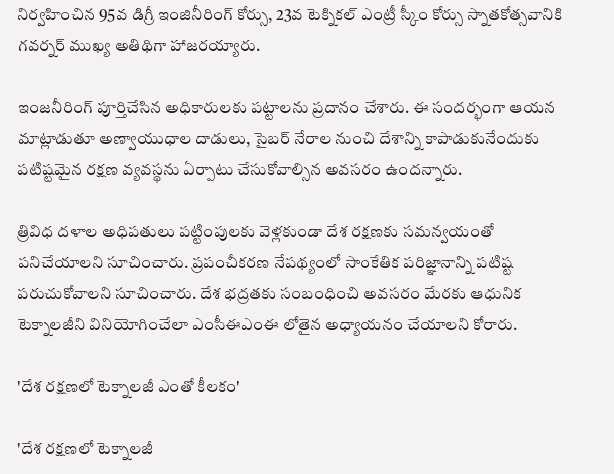నిర్వహించిన 95వ డిగ్రీ ఇంజినీరింగ్‌ కోర్సు, 23వ టెక్నికల్‌ ఎంట్రీ స్కీం కోర్సు స్నాతకోత్సవానికి గవర్నర్‌ ముఖ్య అతిథిగా హాజరయ్యారు.

ఇంజనీరింగ్‌ పూర్తిచేసిన అధికారులకు పట్టాలను ప్రదానం చేశారు. ఈ సందర్భంగా ఆయన మాట్లాడుతూ అణ్వాయుధాల దాడులు, సైబర్ నేరాల నుంచి దేశాన్ని కాపాడుకునేందుకు పటిష్టమైన రక్షణ వ్యవస్థను ఏర్పాటు చేసుకోవాల్సిన అవసరం ఉందన్నారు.

త్రివిధ దళాల అధిపతులు పట్టింపులకు వెళ్లకుండా దేశ రక్షణకు సమన్వయంతో పనిచేయాలని సూచించారు. ప్రపంచీకరణ నేపథ్యంలో సాంకేతిక పరిజ్ఞానాన్ని పటిష్ట పరుచుకోవాలని సూచించారు. దేశ భద్రతకు సంబంధించి అవసరం మేరకు ఆధునిక టెక్నాలజీని వినియోగించేలా ఎంసీఈఎంఈ లోతైన అధ్యాయనం చేయాలని కోరారు.

'దేశ రక్షణలో టెక్నాలజీ ఎంతో కీలకం'

'దేశ రక్షణలో టెక్నాలజీ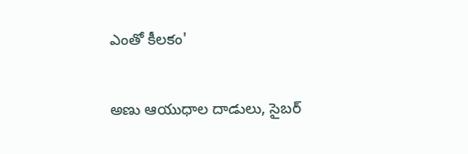ఎంతో కీలకం'

అణు ఆయుధాల దాడులు, సైబర్‌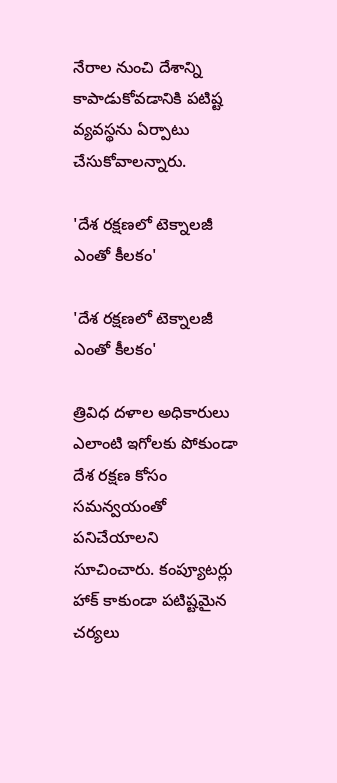నేరాల నుంచి దేశాన్ని కాపాడుకోవడానికి పటిష్ట వ్యవస్థను ఏర్పాటు చేసుకోవాలన్నారు.

'దేశ రక్షణలో టెక్నాలజీ ఎంతో కీలకం'

'దేశ రక్షణలో టెక్నాలజీ ఎంతో కీలకం'

త్రివిధ దళాల అధికారులు ఎలాంటి ఇగోలకు పోకుండా దేశ రక్షణ కోసం సమన్వయంతో పనిచేయాలని సూచించారు. కంప్యూటర్లు హాక్ కాకుండా పటిష్టమైన చర్యలు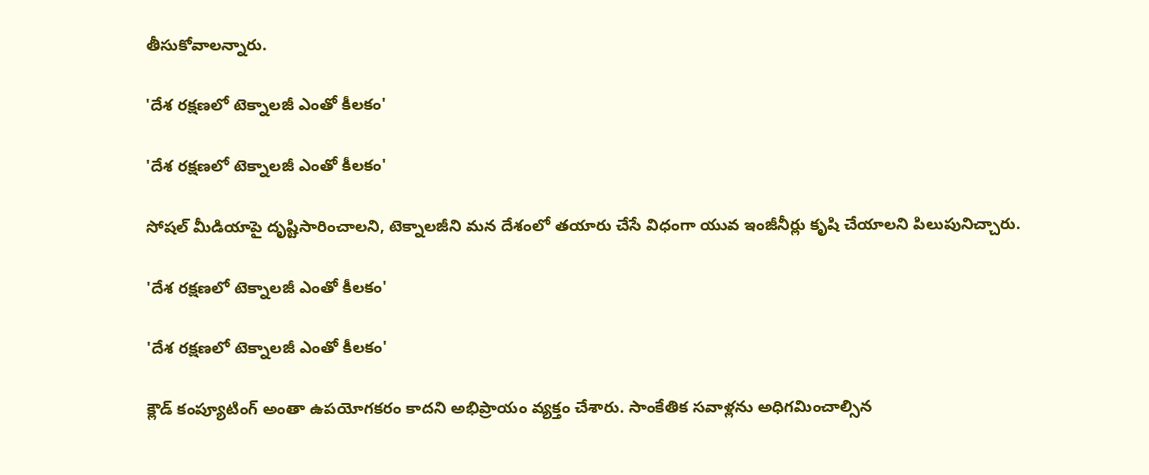తీసుకోవాలన్నారు.

'దేశ రక్షణలో టెక్నాలజీ ఎంతో కీలకం'

'దేశ రక్షణలో టెక్నాలజీ ఎంతో కీలకం'

సోషల్ మీడియాపై దృష్టిసారించాలని, టెక్నాలజీని మన దేశంలో తయారు చేసే విధంగా యువ ఇంజీనీర్లు కృషి చేయాలని పిలుపునిచ్చారు.

'దేశ రక్షణలో టెక్నాలజీ ఎంతో కీలకం'

'దేశ రక్షణలో టెక్నాలజీ ఎంతో కీలకం'

క్లౌడ్‌ కంప్యూటింగ్‌ అంతా ఉపయోగకరం కాదని అభిప్రాయం వ్యక్తం చేశారు. సాంకేతిక సవాళ్లను అధిగమించాల్సిన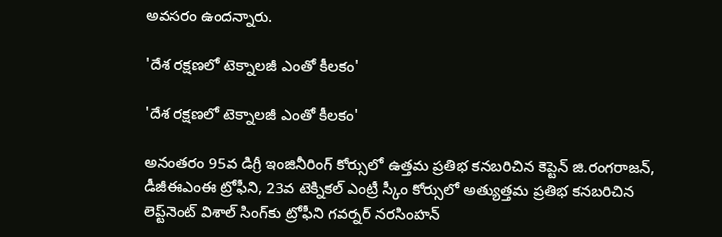అవసరం ఉందన్నారు.

'దేశ రక్షణలో టెక్నాలజీ ఎంతో కీలకం'

'దేశ రక్షణలో టెక్నాలజీ ఎంతో కీలకం'

అనంతరం 95వ డిగ్రీ ఇంజినీరింగ్‌ కోర్సులో ఉత్తమ ప్రతిభ కనబరిచిన కెప్టెన్‌ జి.రంగరాజన్‌, డీజీఈఎంఈ ట్రోఫీని, 23వ టెక్నికల్‌ ఎంట్రీ స్కీం కోర్సులో అత్యుత్తమ ప్రతిభ కనబరిచిన లెప్ట్‌నెంట్‌ విశాల్‌ సింగ్‌కు ట్రోఫీని గవర్నర్‌ నరసింహన్‌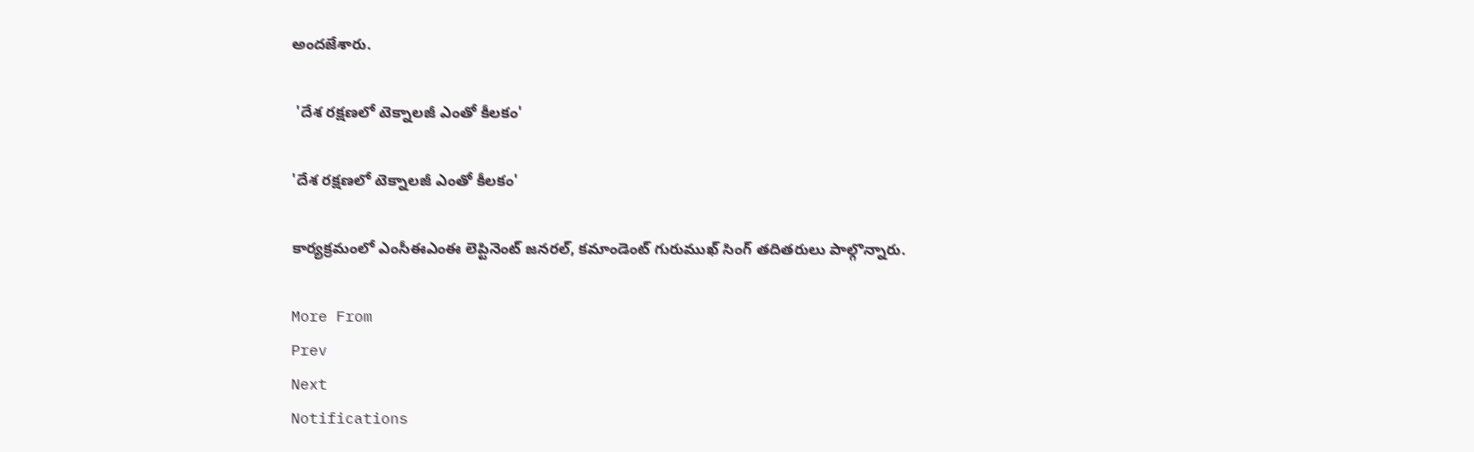అందజేశారు.

 'దేశ రక్షణలో టెక్నాలజీ ఎంతో కీలకం'

'దేశ రక్షణలో టెక్నాలజీ ఎంతో కీలకం'

కార్యక్రమంలో ఎంసీఈఎంఈ లెప్టినెంట్ జనరల్, కమాండెంట్ గురుముఖ్ సింగ్ తదితరులు పాల్గొన్నారు.

More From
Prev
Next
Notifications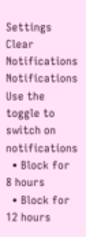Settings
Clear Notifications
Notifications
Use the toggle to switch on notifications
  • Block for 8 hours
  • Block for 12 hours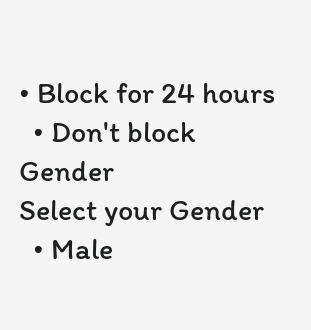• Block for 24 hours
  • Don't block
Gender
Select your Gender
  • Male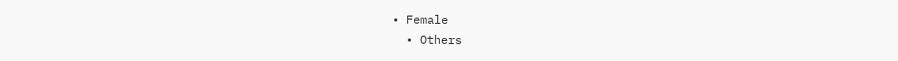• Female
  • Others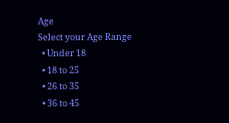Age
Select your Age Range
  • Under 18
  • 18 to 25
  • 26 to 35
  • 36 to 45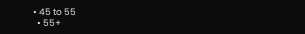• 45 to 55
  • 55+